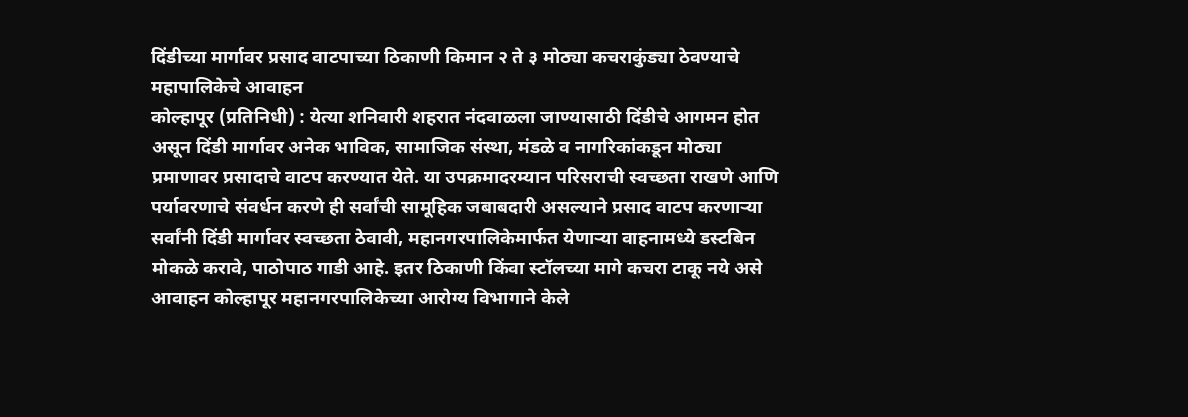दिंडीच्या मार्गावर प्रसाद वाटपाच्या ठिकाणी किमान २ ते ३ मोठ्या कचराकुंड्या ठेवण्याचे महापालिकेचे आवाहन
कोल्हापूर (प्रतिनिधी) : येत्या शनिवारी शहरात नंदवाळला जाण्यासाठी दिंडीचे आगमन होत असून दिंडी मार्गावर अनेक भाविक, सामाजिक संस्था, मंडळे व नागरिकांकडून मोठ्या प्रमाणावर प्रसादाचे वाटप करण्यात येते. या उपक्रमादरम्यान परिसराची स्वच्छता राखणे आणि पर्यावरणाचे संवर्धन करणे ही सर्वांची सामूहिक जबाबदारी असल्याने प्रसाद वाटप करणाऱ्या सर्वांनी दिंडी मार्गावर स्वच्छता ठेवावी, महानगरपालिकेमार्फत येणाऱ्या वाहनामध्ये डस्टबिन मोकळे करावे, पाठोपाठ गाडी आहे. इतर ठिकाणी किंवा स्टॉलच्या मागे कचरा टाकू नये असे आवाहन कोल्हापूर महानगरपालिकेच्या आरोग्य विभागाने केले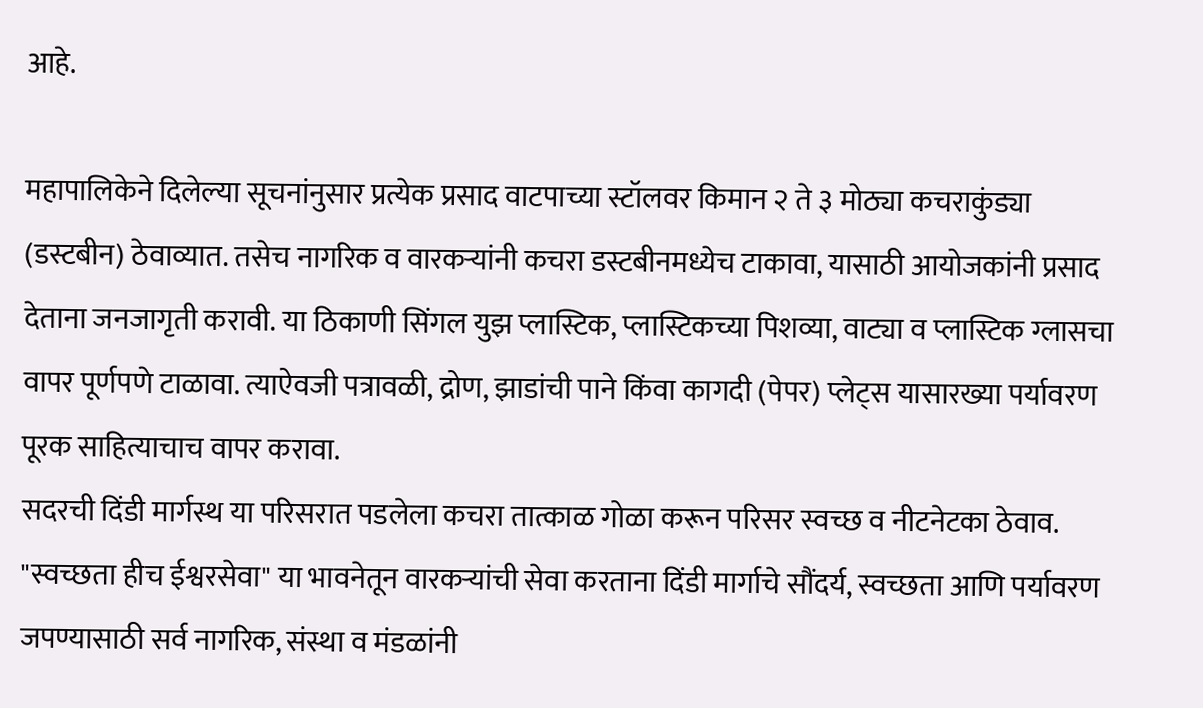आहे.

महापालिकेने दिलेल्या सूचनांनुसार प्रत्येक प्रसाद वाटपाच्या स्टॉलवर किमान २ ते ३ मोठ्या कचराकुंड्या (डस्टबीन) ठेवाव्यात. तसेच नागरिक व वारकऱ्यांनी कचरा डस्टबीनमध्येच टाकावा, यासाठी आयोजकांनी प्रसाद देताना जनजागृती करावी. या ठिकाणी सिंगल युझ प्लास्टिक, प्लास्टिकच्या पिशव्या, वाट्या व प्लास्टिक ग्लासचा वापर पूर्णपणे टाळावा. त्याऐवजी पत्रावळी, द्रोण, झाडांची पाने किंवा कागदी (पेपर) प्लेट्स यासारख्या पर्यावरण पूरक साहित्याचाच वापर करावा.
सदरची दिंडी मार्गस्थ या परिसरात पडलेला कचरा तात्काळ गोळा करून परिसर स्वच्छ व नीटनेटका ठेवाव. "स्वच्छता हीच ईश्वरसेवा" या भावनेतून वारकऱ्यांची सेवा करताना दिंडी मार्गाचे सौंदर्य, स्वच्छता आणि पर्यावरण जपण्यासाठी सर्व नागरिक, संस्था व मंडळांनी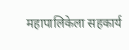महापालिकेला सहकार्य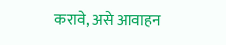करावे, असे आवाहन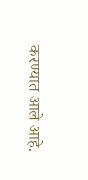करण्यात आले आहे.